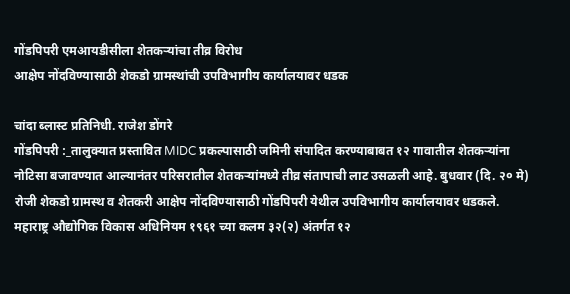गोंडपिपरी एमआयडीसीला शेतकऱ्यांचा तीव्र विरोध
आक्षेप नोंदविण्यासाठी शेकडो ग्रामस्थांची उपविभागीय कार्यालयावर धडक

चांदा ब्लास्ट प्रतिनिधी. राजेश डोंगरे
गोंडपिपरी :_तालुक्यात प्रस्तावित MIDC प्रकल्पासाठी जमिनी संपादित करण्याबाबत १२ गावातील शेतकऱ्यांना नोटिसा बजावण्यात आल्यानंतर परिसरातील शेतकऱ्यांमध्ये तीव्र संतापाची लाट उसळली आहे. बुधवार (दि. २० मे) रोजी शेकडो ग्रामस्थ व शेतकरी आक्षेप नोंदविण्यासाठी गोंडपिपरी येथील उपविभागीय कार्यालयावर धडकले.
महाराष्ट्र औद्योगिक विकास अधिनियम १९६१ च्या कलम ३२(२) अंतर्गत १२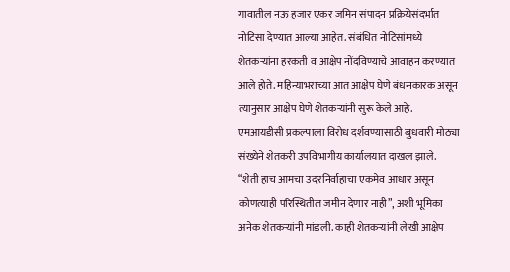गावातील नऊ हजार एकर जमिन संपादन प्रक्रियेसंदर्भात नोटिसा देण्यात आल्या आहेत. संबंधित नोटिसांमध्ये शेतकऱ्यांना हरकती व आक्षेप नोंदविण्याचे आवाहन करण्यात आले होते. महिन्याभराच्या आत आक्षेप घेणे बंधनकारक असून त्यानुसार आक्षेप घेणे शेतकऱ्यांनी सुरू केले आहे. एमआयडीसी प्रकल्पाला विरोध दर्शवण्यासाठी बुधवारी मोठ्या संख्येने शेतकरी उपविभागीय कार्यालयात दाखल झाले.
“शेती हाच आमचा उदरनिर्वाहाचा एकमेव आधार असून कोणत्याही परिस्थितीत जमीन देणार नाही”, अशी भूमिका अनेक शेतकऱ्यांनी मांडली. काही शेतकऱ्यांनी लेखी आक्षेप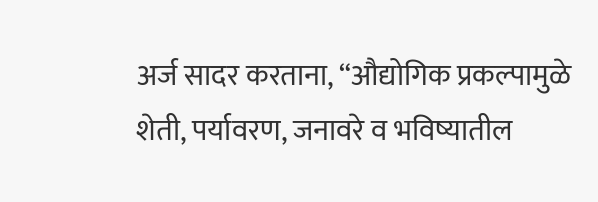अर्ज सादर करताना, “औद्योगिक प्रकल्पामुळे शेती, पर्यावरण, जनावरे व भविष्यातील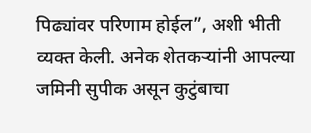पिढ्यांवर परिणाम होईल”, अशी भीती व्यक्त केली. अनेक शेतकऱ्यांनी आपल्या जमिनी सुपीक असून कुटुंबाचा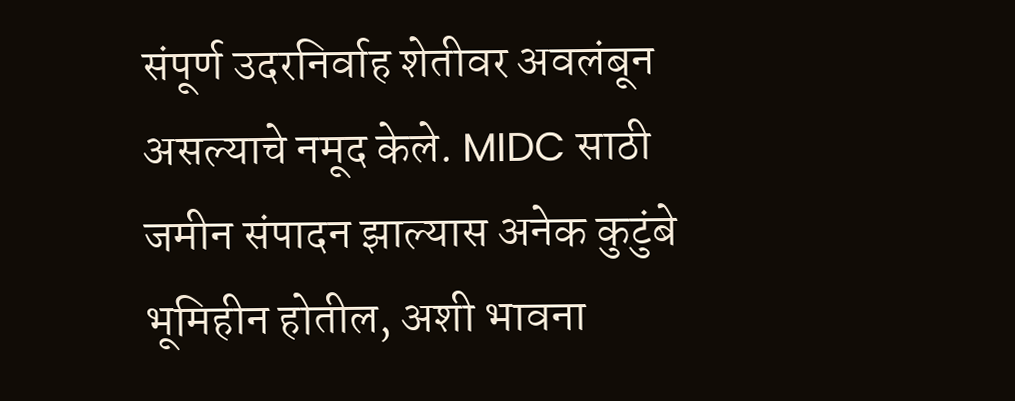संपूर्ण उदरनिर्वाह शेतीवर अवलंबून असल्याचे नमूद केले. MIDC साठी जमीन संपादन झाल्यास अनेक कुटुंबे भूमिहीन होतील, अशी भावना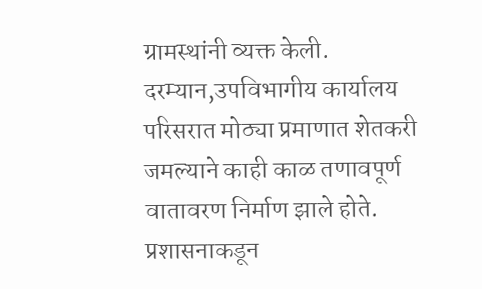ग्रामस्थांनी व्यक्त केली.
दरम्यान,उपविभागीय कार्यालय परिसरात मोठ्या प्रमाणात शेतकरी जमल्याने काही काळ तणावपूर्ण वातावरण निर्माण झाले होते. प्रशासनाकडून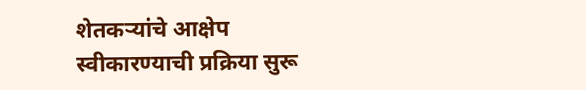शेतकऱ्यांचे आक्षेप स्वीकारण्याची प्रक्रिया सुरू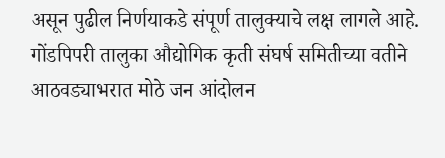असून पुढील निर्णयाकडे संपूर्ण तालुक्याचे लक्ष लागले आहे. गोंडपिपरी तालुका औद्योगिक कृती संघर्ष समितीच्या वतीने आठवड्याभरात मोठे जन आंदोलन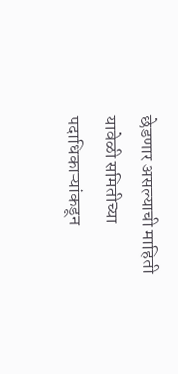छेडणार असल्याची माहिती यावेळी समितीच्या पदाधिकाऱ्यांकडून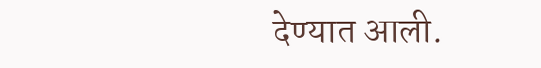देण्यात आली.